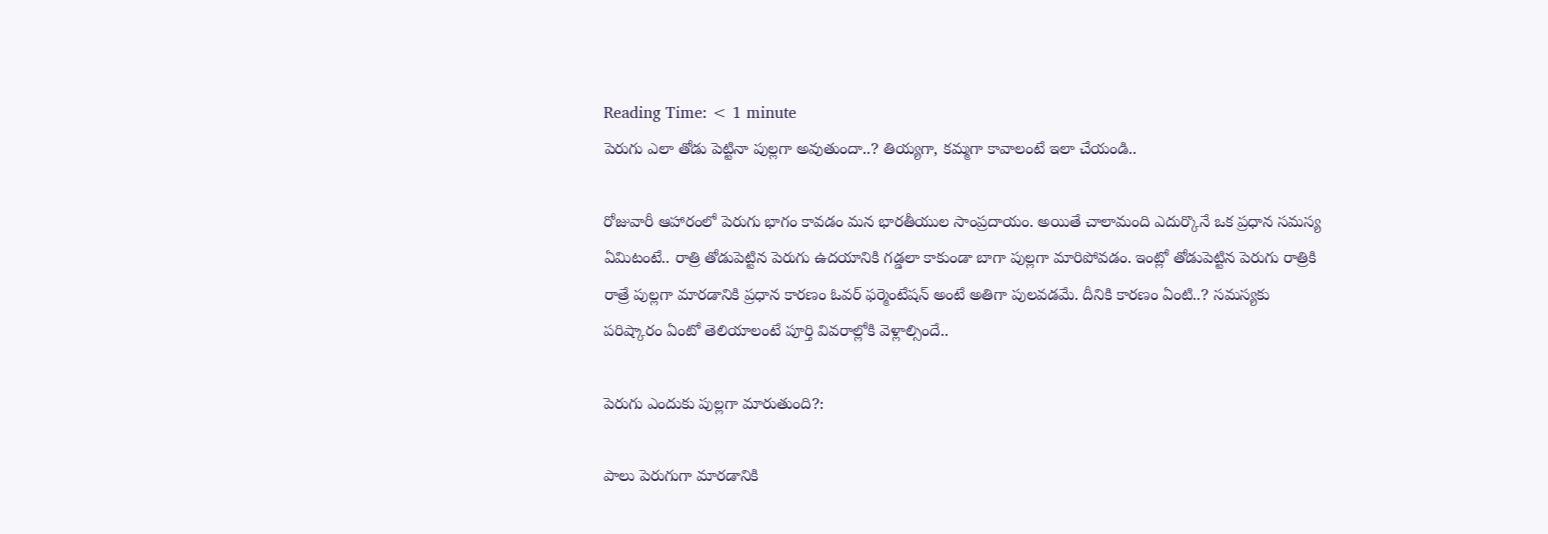Reading Time: < 1 minute
పెరుగు ఎలా తోడు పెట్టినా పుల్లగా అవుతుందా..? తియ్యగా, కమ్మగా కావాలంటే ఇలా చేయండి..

రోజువారీ ఆహారంలో పెరుగు భాగం కావడం మన భారతీయుల సాంప్రదాయం. అయితే చాలామంది ఎదుర్కొనే ఒక ప్రధాన సమస్య ఏమిటంటే.. రాత్రి తోడుపెట్టిన పెరుగు ఉదయానికి గడ్డలా కాకుండా బాగా పుల్లగా మారిపోవడం. ఇంట్లో తోడుపెట్టిన పెరుగు రాత్రికి రాత్రే పుల్లగా మారడానికి ప్రధాన కారణం ఓవర్ ఫర్మెంటేషన్ అంటే అతిగా పులవడమే. దీనికి కారణం ఏంటి..? సమస్యకు పరిష్కారం ఏంటో తెలియాలంటే పూర్తి వివరాల్లోకి వెళ్లాల్సిందే..

పెరుగు ఎందుకు పుల్లగా మారుతుంది?:

పాలు పెరుగుగా మారడానికి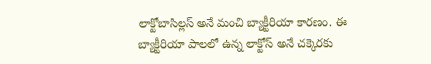లాక్టోబాసిల్లస్ అనే మంచి బ్యాక్టీరియా కారణం. ఈ బ్యాక్టీరియా పాలలో ఉన్న లాక్టోస్ అనే చక్కెరకు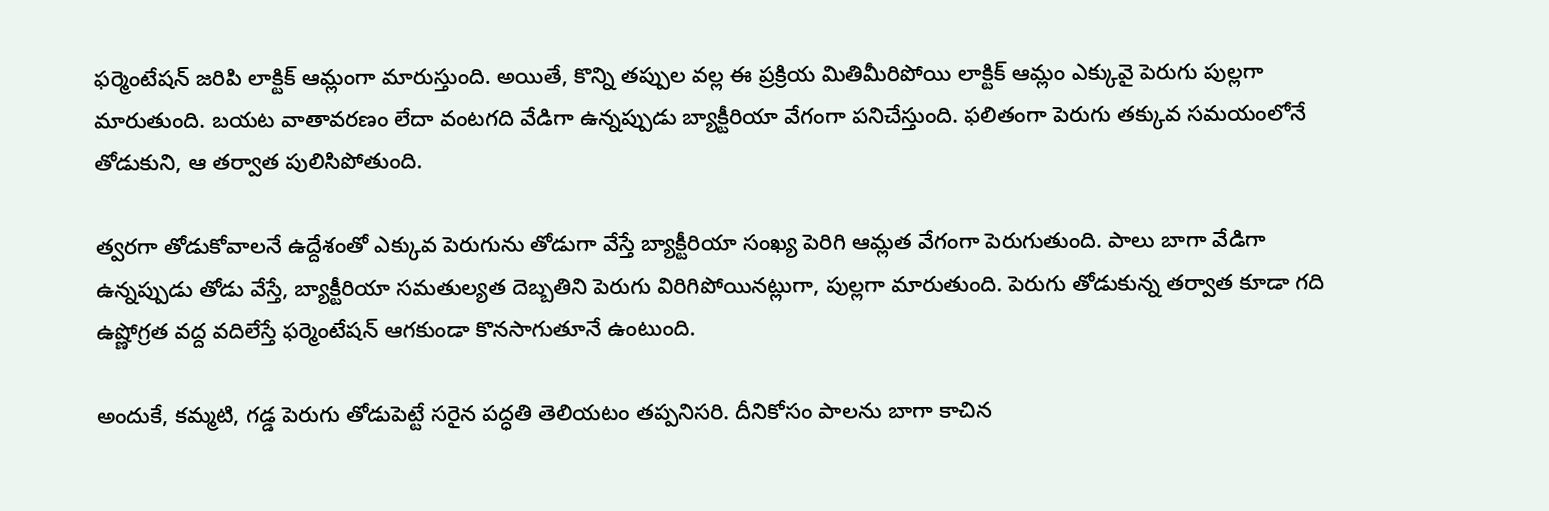ఫర్మెంటేషన్ జరిపి లాక్టిక్ ఆమ్లంగా మారుస్తుంది. అయితే, కొన్ని తప్పుల వల్ల ఈ ప్రక్రియ మితిమీరిపోయి లాక్టిక్ ఆమ్లం ఎక్కువై పెరుగు పుల్లగా మారుతుంది. బయట వాతావరణం లేదా వంటగది వేడిగా ఉన్నప్పుడు బ్యాక్టీరియా వేగంగా పనిచేస్తుంది. ఫలితంగా పెరుగు తక్కువ సమయంలోనే తోడుకుని, ఆ తర్వాత పులిసిపోతుంది.

త్వరగా తోడుకోవాలనే ఉద్దేశంతో ఎక్కువ పెరుగును తోడుగా వేస్తే బ్యాక్టీరియా సంఖ్య పెరిగి ఆమ్లత వేగంగా పెరుగుతుంది. పాలు బాగా వేడిగా ఉన్నప్పుడు తోడు వేస్తే, బ్యాక్టీరియా సమతుల్యత దెబ్బతిని పెరుగు విరిగిపోయినట్లుగా, పుల్లగా మారుతుంది. పెరుగు తోడుకున్న తర్వాత కూడా గది ఉష్ణోగ్రత వద్ద వదిలేస్తే ఫర్మెంటేషన్ ఆగకుండా కొనసాగుతూనే ఉంటుంది.

అందుకే, కమ్మటి, గడ్డ పెరుగు తోడుపెట్టే సరైన పద్ధతి తెలియటం తప్పనిసరి. దీనికోసం పాలను బాగా కాచిన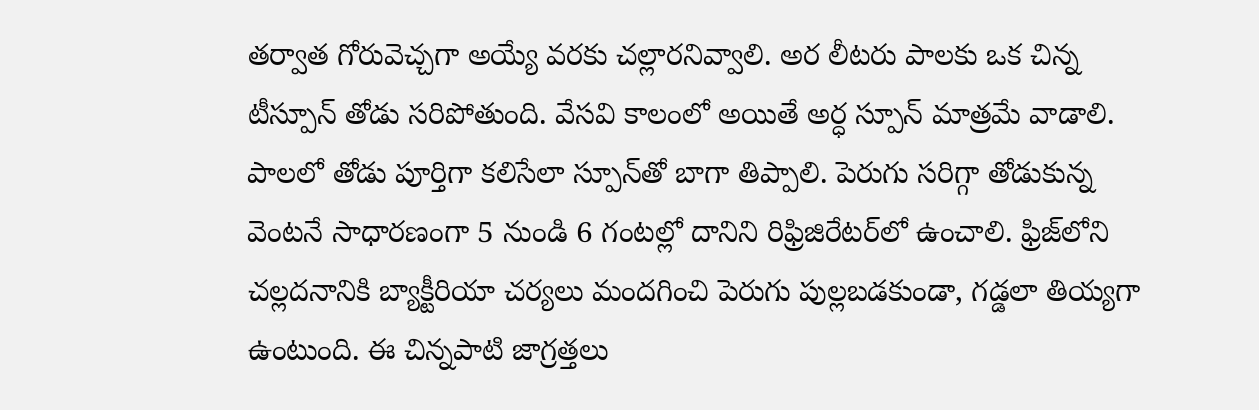తర్వాత గోరువెచ్చగా అయ్యే వరకు చల్లారనివ్వాలి. అర లీటరు పాలకు ఒక చిన్న టీస్పూన్ తోడు సరిపోతుంది. వేసవి కాలంలో అయితే అర్ధ స్పూన్ మాత్రమే వాడాలి. పాలలో తోడు పూర్తిగా కలిసేలా స్పూన్‌తో బాగా తిప్పాలి. పెరుగు సరిగ్గా తోడుకున్న వెంటనే సాధారణంగా 5 నుండి 6 గంటల్లో దానిని రిఫ్రిజిరేటర్‌లో ఉంచాలి. ఫ్రిజ్‌లోని చల్లదనానికి బ్యాక్టీరియా చర్యలు మందగించి పెరుగు పుల్లబడకుండా, గడ్డలా తియ్యగా ఉంటుంది. ఈ చిన్నపాటి జాగ్రత్తలు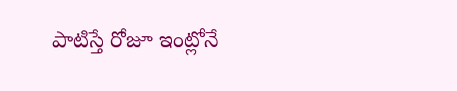పాటిస్తే రోజూ ఇంట్లోనే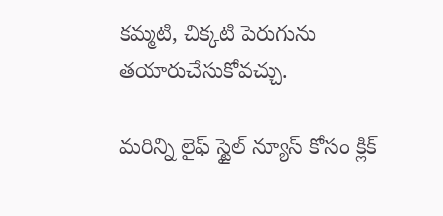కమ్మటి, చిక్కటి పెరుగును తయారుచేసుకోవచ్చు.

మరిన్ని లైఫ్ స్టైల్ న్యూస్ కోసం క్లిక్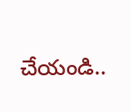చేయండి..